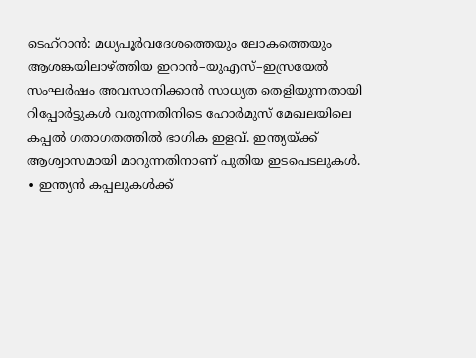ടെഹ്റാൻ: മധ്യപൂർവദേശത്തെയും ലോകത്തെയും ആശങ്കയിലാഴ്ത്തിയ ഇറാൻ–യുഎസ്–ഇസ്രയേൽ സംഘർഷം അവസാനിക്കാൻ സാധ്യത തെളിയുന്നതായി റിപ്പോർട്ടുകൾ വരുന്നതിനിടെ ഹോർമുസ് മേഖലയിലെ കപ്പൽ ഗതാഗതത്തിൽ ഭാഗിക ഇളവ്. ഇന്ത്യയ്ക്ക് ആശ്വാസമായി മാറുന്നതിനാണ് പുതിയ ഇടപെടലുകൾ.
∙ ഇന്ത്യൻ കപ്പലുകൾക്ക്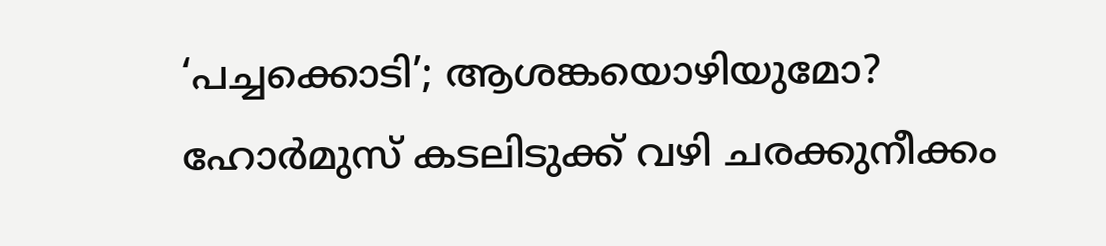‘പച്ചക്കൊടി’; ആശങ്കയൊഴിയുമോ?
ഹോർമുസ് കടലിടുക്ക് വഴി ചരക്കുനീക്കം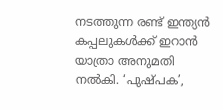നടത്തുന്ന രണ്ട് ഇന്ത്യൻ കപ്പലുകൾക്ക് ഇറാൻ യാത്രാ അനുമതി നൽകി. ‘പുഷ്പക’,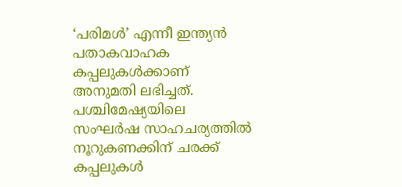‘പരിമൾ’ എന്നീ ഇന്ത്യൻ പതാകവാഹക കപ്പലുകൾക്കാണ് അനുമതി ലഭിച്ചത്. പശ്ചിമേഷ്യയിലെ സംഘർഷ സാഹചര്യത്തിൽ നൂറുകണക്കിന് ചരക്ക് കപ്പലുകൾ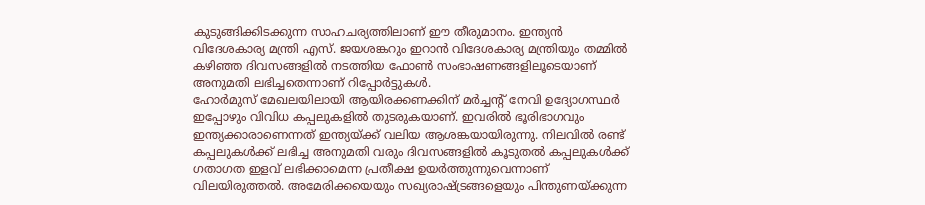കുടുങ്ങിക്കിടക്കുന്ന സാഹചര്യത്തിലാണ് ഈ തീരുമാനം. ഇന്ത്യൻ വിദേശകാര്യ മന്ത്രി എസ്. ജയശങ്കറും ഇറാൻ വിദേശകാര്യ മന്ത്രിയും തമ്മിൽ കഴിഞ്ഞ ദിവസങ്ങളിൽ നടത്തിയ ഫോൺ സംഭാഷണങ്ങളിലൂടെയാണ് അനുമതി ലഭിച്ചതെന്നാണ് റിപ്പോർട്ടുകൾ.
ഹോർമുസ് മേഖലയിലായി ആയിരക്കണക്കിന് മർച്ചന്റ് നേവി ഉദ്യോഗസ്ഥർ ഇപ്പോഴും വിവിധ കപ്പലുകളിൽ തുടരുകയാണ്. ഇവരിൽ ഭൂരിഭാഗവും ഇന്ത്യക്കാരാണെന്നത് ഇന്ത്യയ്ക്ക് വലിയ ആശങ്കയായിരുന്നു. നിലവിൽ രണ്ട് കപ്പലുകൾക്ക് ലഭിച്ച അനുമതി വരും ദിവസങ്ങളിൽ കൂടുതൽ കപ്പലുകൾക്ക് ഗതാഗത ഇളവ് ലഭിക്കാമെന്ന പ്രതീക്ഷ ഉയർത്തുന്നുവെന്നാണ് വിലയിരുത്തൽ. അമേരിക്കയെയും സഖ്യരാഷ്ട്രങ്ങളെയും പിന്തുണയ്ക്കുന്ന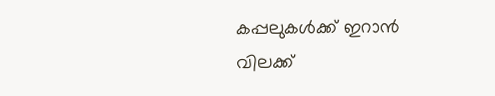കപ്പലുകൾക്ക് ഇറാൻ വിലക്ക്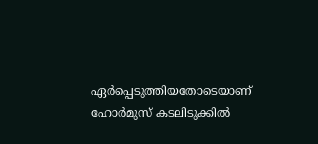ഏർപ്പെടുത്തിയതോടെയാണ് ഹോർമുസ് കടലിടുക്കിൽ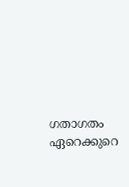ഗതാഗതം ഏറെക്കുറെ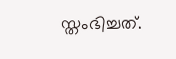സ്തംഭിച്ചത്.